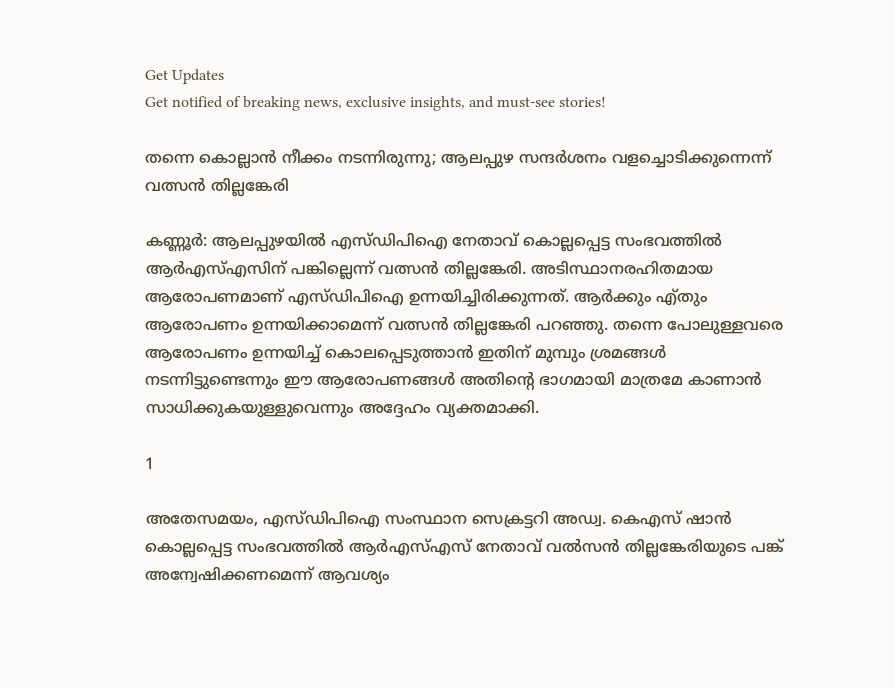Get Updates
Get notified of breaking news, exclusive insights, and must-see stories!

തന്നെ കൊല്ലാന്‍ നീക്കം നടന്നിരുന്നു; ആലപ്പുഴ സന്ദര്‍ശനം വളച്ചൊടിക്കുന്നെന്ന് വത്സന്‍ തില്ലങ്കേരി

കണ്ണൂര്‍: ആലപ്പുഴയില്‍ എസ്ഡിപിഐ നേതാവ് കൊല്ലപ്പെട്ട സംഭവത്തില്‍ ആര്‍എസ്എസിന് പങ്കില്ലെന്ന് വത്സന്‍ തില്ലങ്കേരി. അടിസ്ഥാനരഹിതമായ ആരോപണമാണ് എസ്ഡിപിഐ ഉന്നയിച്ചിരിക്കുന്നത്. ആര്‍ക്കും എ്തും ആരോപണം ഉന്നയിക്കാമെന്ന് വത്സന്‍ തില്ലങ്കേരി പറഞ്ഞു. തന്നെ പോലുള്ളവരെ ആരോപണം ഉന്നയിച്ച് കൊലപ്പെടുത്താന്‍ ഇതിന് മുമ്പും ശ്രമങ്ങള്‍ നടന്നിട്ടുണ്ടെന്നും ഈ ആരോപണങ്ങള്‍ അതിന്റെ ഭാഗമായി മാത്രമേ കാണാന്‍ സാധിക്കുകയുള്ളുവെന്നും അദ്ദേഹം വ്യക്തമാക്കി.

1

അതേസമയം, എസ്ഡിപിഐ സംസ്ഥാന സെക്രട്ടറി അഡ്വ. കെഎസ് ഷാന്‍ കൊല്ലപ്പെട്ട സംഭവത്തില്‍ ആര്‍എസ്എസ് നേതാവ് വല്‍സന്‍ തില്ലങ്കേരിയുടെ പങ്ക് അന്വേഷിക്കണമെന്ന് ആവശ്യം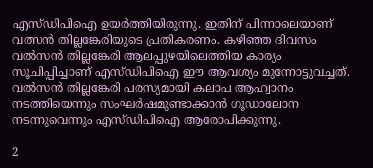എസ്ഡിപിഐ ഉയര്‍ത്തിയിരുന്നു. ഇതിന് പിന്നാലെയാണ് വത്സന്‍ തില്ലങ്കേരിയുടെ പ്രതികരണം. കഴിഞ്ഞ ദിവസം വല്‍സന്‍ തില്ലങ്കേരി ആലപ്പുഴയിലെത്തിയ കാര്യം സൂചിപ്പിച്ചാണ് എസ്ഡിപിഐ ഈ ആവശ്യം മുന്നോട്ടുവച്ചത്. വല്‍സന്‍ തില്ലങ്കേരി പരസ്യമായി കലാപ ആഹ്വാനം നടത്തിയെന്നും സംഘര്‍ഷമുണ്ടാക്കാന്‍ ഗൂഡാലോന നടന്നുവെന്നും എസ്ഡിപിഐ ആരോപിക്കുന്നു.

2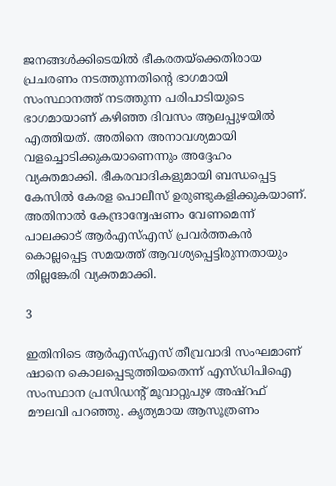ജനങ്ങള്‍ക്കിടെയില്‍ ഭീകരതയ്‌ക്കെതിരായ പ്രചരണം നടത്തുന്നതിന്റെ ഭാഗമായി സംസ്ഥാനത്ത് നടത്തുന്ന പരിപാടിയുടെ ഭാഗമായാണ് കഴിഞ്ഞ ദിവസം ആലപ്പുഴയില്‍ എത്തിയത്. അതിനെ അനാവശ്യമായി വളച്ചൊടിക്കുകയാണെന്നും അദ്ദേഹം വ്യക്തമാക്കി. ഭീകരവാദികളുമായി ബന്ധപ്പെട്ട കേസില്‍ കേരള പൊലീസ് ഉരുണ്ടുകളിക്കുകയാണ്. അതിനാല്‍ കേന്ദ്രാന്വേഷണം വേണമെന്ന് പാലക്കാട് ആര്‍എസ്എസ് പ്രവര്‍ത്തകന്‍ കൊല്ലപ്പെട്ട സമയത്ത് ആവശ്യപ്പെട്ടിരുന്നതായും തില്ലങ്കേരി വ്യക്തമാക്കി.

3

ഇതിനിടെ ആര്‍എസ്എസ് തീവ്രവാദി സംഘമാണ് ഷാനെ കൊലപ്പെടുത്തിയതെന്ന് എസ്ഡിപിഐ സംസ്ഥാന പ്രസിഡന്റ് മൂവാറ്റുപുഴ അഷ്റഫ് മൗലവി പറഞ്ഞു. കൃത്യമായ ആസൂത്രണം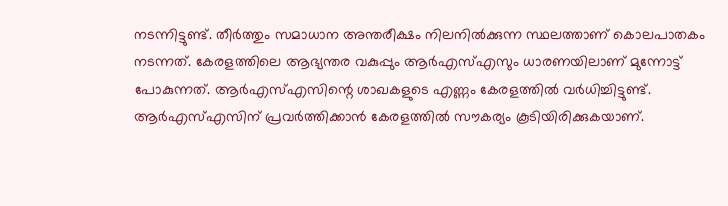നടന്നിട്ടുണ്ട്. തീര്‍ത്തും സമാധാന അന്തരീക്ഷം നിലനില്‍ക്കുന്ന സ്ഥലത്താണ് കൊലപാതകം നടന്നത്. കേരളത്തിലെ ആഭ്യന്തര വകുപ്പും ആര്‍എസ്എസും ധാരണയിലാണ് മുന്നോട്ട് പോകുന്നത്. ആര്‍എസ്എസിന്റെ ശാഖകളുടെ എണ്ണം കേരളത്തില്‍ വര്‍ധിച്ചിട്ടുണ്ട്. ആര്‍എസ്എസിന് പ്രവര്‍ത്തിക്കാന്‍ കേരളത്തില്‍ സൗകര്യം കൂടിയിരിക്കുകയാണ്.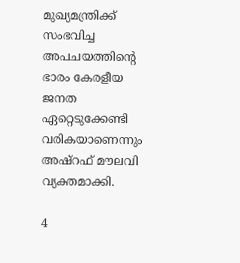മുഖ്യമന്ത്രിക്ക് സംഭവിച്ച അപചയത്തിന്റെ ഭാരം കേരളീയ ജനത ഏറ്റെടുക്കേണ്ടി വരികയാണെന്നും അഷ്റഫ് മൗലവി വ്യക്തമാക്കി.

4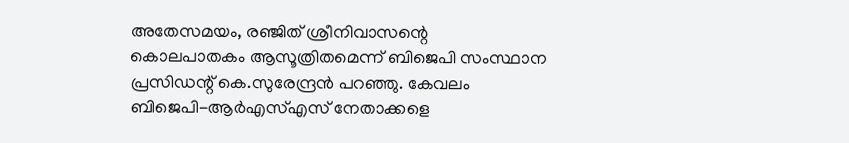അതേസമയം, രഞ്ജിത് ശ്രീനിവാസന്റെ കൊലപാതകം ആസൂത്രിതമെന്ന് ബിജെപി സംസ്ഥാന പ്രസിഡന്റ് കെ.സുരേന്ദ്രന്‍ പറഞ്ഞു. കേവലം ബിജെപി-ആര്‍എസ്എസ് നേതാക്കളെ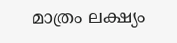മാത്രം ലക്ഷ്യം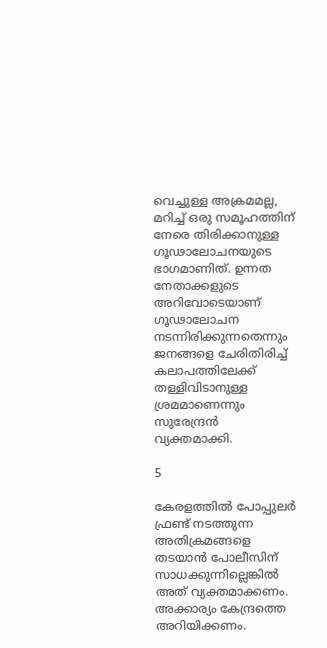വെച്ചുള്ള അക്രമമല്ല, മറിച്ച് ഒരു സമൂഹത്തിന് നേരെ തിരിക്കാനുള്ള ഗൂഢാലോചനയുടെ ഭാഗമാണിത്. ഉന്നത നേതാക്കളുടെ അറിവോടെയാണ് ഗൂഢാലോചന നടന്നിരിക്കുന്നതെന്നും ജനങ്ങളെ ചേരിതിരിച്ച് കലാപത്തിലേക്ക് തള്ളിവിടാനുള്ള ശ്രമമാണെന്നും സുരേന്ദ്രന്‍ വ്യക്തമാക്കി.

5

കേരളത്തില്‍ പോപ്പുലര്‍ ഫ്രണ്ട് നടത്തുന്ന അതിക്രമങ്ങളെ തടയാന്‍ പോലീസിന് സാധക്കുന്നില്ലെങ്കില്‍ അത് വ്യക്തമാക്കണം. അക്കാര്യം കേന്ദ്രത്തെ അറിയിക്കണം.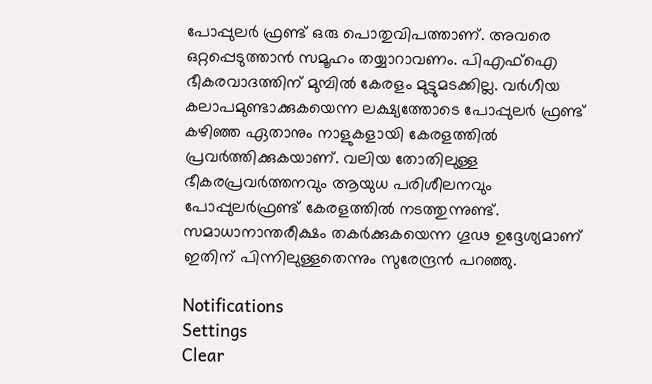പോപ്പുലര്‍ ഫ്രണ്ട് ഒരു പൊതുവിപത്താണ്. അവരെ ഒറ്റപ്പെടുത്താന്‍ സമൂഹം തയ്യാറാവണം. പിഎഫ്‌ഐ ഭീകരവാദത്തിന് മുമ്പില്‍ കേരളം മുട്ടുമടക്കില്ല. വര്‍ഗീയ കലാപമുണ്ടാക്കുകയെന്ന ലക്ഷ്യത്തോടെ പോപ്പുലര്‍ ഫ്രണ്ട് കഴിഞ്ഞ ഏതാനും നാളുകളായി കേരളത്തില്‍ പ്രവര്‍ത്തിക്കുകയാണ്. വലിയ തോതിലുള്ള ഭീകരപ്രവര്‍ത്തനവും ആയുധ പരിശീലനവും പോപ്പുലര്‍ഫ്രണ്ട് കേരളത്തില്‍ നടത്തുന്നുണ്ട്. സമാധാനാന്തരീക്ഷം തകര്‍ക്കുകയെന്ന ഗൂഢ ഉദ്ദേശ്യമാണ് ഇതിന് പിന്നിലുള്ളതെന്നും സുരേന്ദ്രന്‍ പറഞ്ഞു.

Notifications
Settings
Clear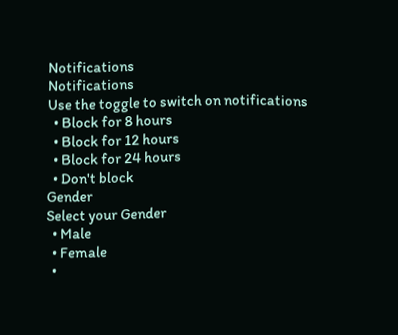Notifications
Notifications
Use the toggle to switch on notifications
  • Block for 8 hours
  • Block for 12 hours
  • Block for 24 hours
  • Don't block
Gender
Select your Gender
  • Male
  • Female
  •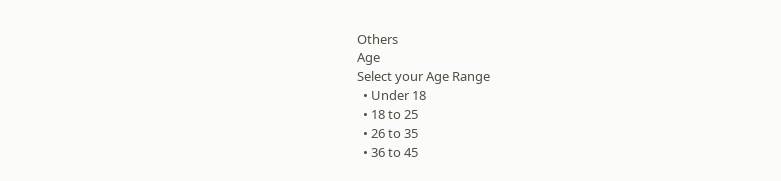Others
Age
Select your Age Range
  • Under 18
  • 18 to 25
  • 26 to 35
  • 36 to 45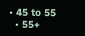• 45 to 55
  • 55+